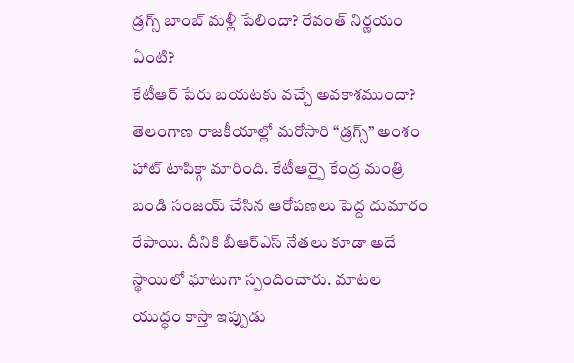డ్రగ్స్ బాంబ్ మళ్లీ పేలిందా? రేవంత్ నిర్ణయం ఏంటి?
కేటీఆర్ పేరు బయటకు వచ్చే అవకాశముందా?
తెలంగాణ రాజకీయాల్లో మరోసారి “డ్రగ్స్” అంశం హాట్ టాపిక్గా మారింది. కేటీఆర్పై కేంద్ర మంత్రి బండి సంజయ్ చేసిన ఆరోపణలు పెద్ద దుమారం రేపాయి. దీనికి బీఆర్ఎస్ నేతలు కూడా అదే స్థాయిలో ఘాటుగా స్పందించారు. మాటల యుద్ధం కాస్తా ఇప్పుడు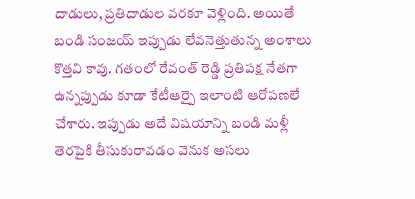దాడులు, ప్రతిదాడుల వరకూ వెళ్లింది. అయితే బండి సంజయ్ ఇప్పుడు లేవనెత్తుతున్న అంశాలు కొత్తవి కావు. గతంలో రేవంత్ రెడ్డి ప్రతిపక్ష నేతగా ఉన్నప్పుడు కూడా కేటీఆర్పై ఇలాంటి ఆరోపణలే చేశారు. ఇప్పుడు అదే విషయాన్ని బండి మళ్లీ తెరపైకి తీసుకురావడం వెనుక అసలు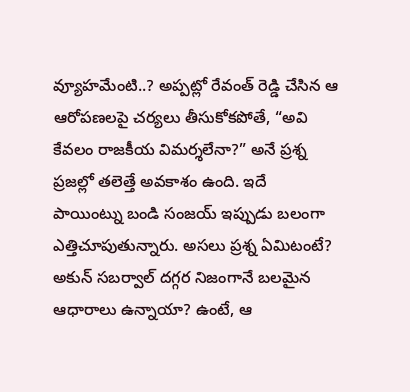వ్యూహమేంటి..? అప్పట్లో రేవంత్ రెడ్డి చేసిన ఆ ఆరోపణలపై చర్యలు తీసుకోకపోతే, “అవి కేవలం రాజకీయ విమర్శలేనా?” అనే ప్రశ్న ప్రజల్లో తలెత్తే అవకాశం ఉంది. ఇదే పాయింట్ను బండి సంజయ్ ఇప్పుడు బలంగా ఎత్తిచూపుతున్నారు. అసలు ప్రశ్న ఏమిటంటే? అకున్ సబర్వాల్ దగ్గర నిజంగానే బలమైన ఆధారాలు ఉన్నాయా? ఉంటే, ఆ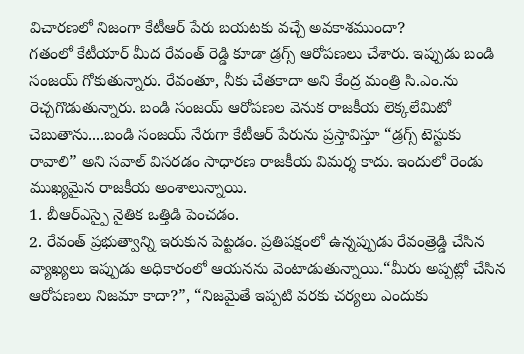విచారణలో నిజంగా కేటీఆర్ పేరు బయటకు వచ్చే అవకాశముందా?
గతంలో కేటీయార్ మీద రేవంత్ రెడ్డి కూడా డ్రగ్స్ ఆరోపణలు చేశారు. ఇప్పుడు బండి సంజయ్ గోకుతున్నారు. రేవంతూ, నీకు చేతకాదా అని కేంద్ర మంత్రి సి.ఎం.ను రెచ్చగొడుతున్నారు. బండి సంజయ్ ఆరోపణల వెనుక రాజకీయ లెక్కలేమిటో చెబుతాను....బండి సంజయ్ నేరుగా కేటీఆర్ పేరును ప్రస్తావిస్తూ “డ్రగ్స్ టెస్టుకు రావాలి” అని సవాల్ విసరడం సాధారణ రాజకీయ విమర్శ కాదు. ఇందులో రెండు ముఖ్యమైన రాజకీయ అంశాలున్నాయి.
1. బీఆర్ఎస్పై నైతిక ఒత్తిడి పెంచడం.
2. రేవంత్ ప్రభుత్వాన్ని ఇరుకున పెట్టడం. ప్రతిపక్షంలో ఉన్నప్పుడు రేవంత్రెడ్డి చేసిన వ్యాఖ్యలు ఇప్పుడు అధికారంలో ఆయనను వెంటాడుతున్నాయి.“మీరు అప్పట్లో చేసిన ఆరోపణలు నిజమా కాదా?”, “నిజమైతే ఇప్పటి వరకు చర్యలు ఎందుకు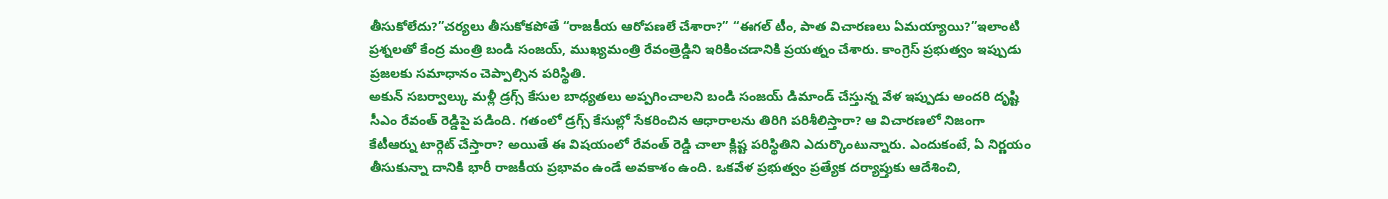తీసుకోలేదు?”చర్యలు తీసుకోకపోతే “రాజకీయ ఆరోపణలే చేశారా?” “ఈగల్ టీం, పాత విచారణలు ఏమయ్యాయి?”ఇలాంటి ప్రశ్నలతో కేంద్ర మంత్రి బండి సంజయ్, ముఖ్యమంత్రి రేవంత్రెడ్డిని ఇరికించడానికి ప్రయత్నం చేశారు. కాంగ్రెస్ ప్రభుత్వం ఇప్పుడు ప్రజలకు సమాధానం చెప్పాల్సిన పరిస్థితి.
అకున్ సబర్వాల్కు మళ్లీ డ్రగ్స్ కేసుల బాధ్యతలు అప్పగించాలని బండి సంజయ్ డిమాండ్ చేస్తున్న వేళ ఇప్పుడు అందరి దృష్టి సీఎం రేవంత్ రెడ్డిపై పడింది. గతంలో డ్రగ్స్ కేసుల్లో సేకరించిన ఆధారాలను తిరిగి పరిశీలిస్తారా? ఆ విచారణలో నిజంగా కేటీఆర్ను టార్గెట్ చేస్తారా? అయితే ఈ విషయంలో రేవంత్ రెడ్డి చాలా క్లిష్ట పరిస్థితిని ఎదుర్కొంటున్నారు. ఎందుకంటే, ఏ నిర్ణయం తీసుకున్నా దానికి భారీ రాజకీయ ప్రభావం ఉండే అవకాశం ఉంది. ఒకవేళ ప్రభుత్వం ప్రత్యేక దర్యాప్తుకు ఆదేశించి,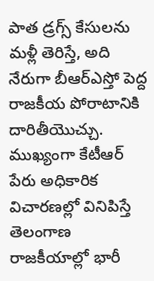పాత డ్రగ్స్ కేసులను మళ్లీ తెరిస్తే, అది నేరుగా బీఆర్ఎస్తో పెద్ద రాజకీయ పోరాటానికి దారితీయొచ్చు. ముఖ్యంగా కేటీఆర్ పేరు అధికారిక విచారణల్లో వినిపిస్తే తెలంగాణ రాజకీయాల్లో భారీ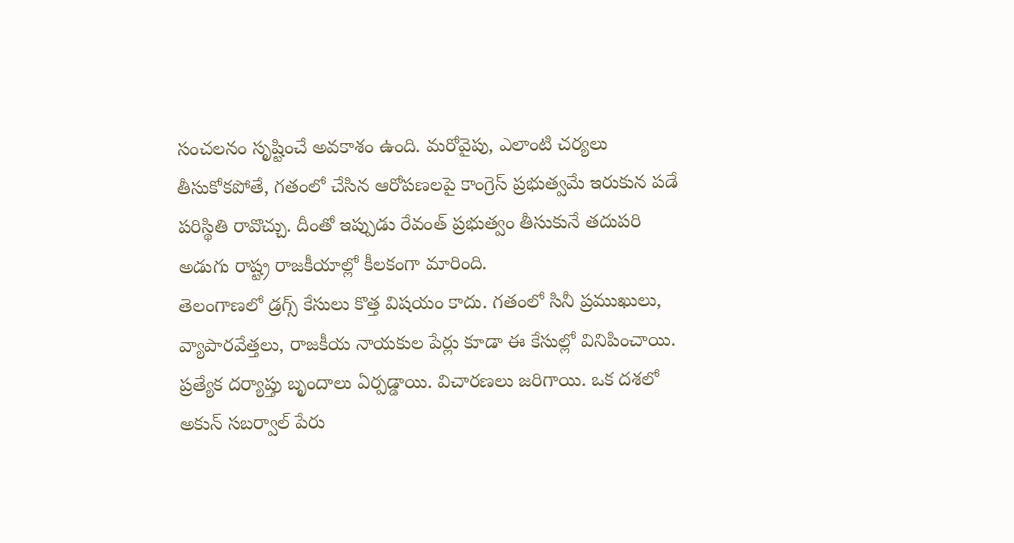సంచలనం సృష్టించే అవకాశం ఉంది. మరోవైపు, ఎలాంటి చర్యలు తీసుకోకపోతే, గతంలో చేసిన ఆరోపణలపై కాంగ్రెస్ ప్రభుత్వమే ఇరుకున పడే పరిస్థితి రావొచ్చు. దీంతో ఇప్పుడు రేవంత్ ప్రభుత్వం తీసుకునే తదుపరి అడుగు రాష్ట్ర రాజకీయాల్లో కీలకంగా మారింది.
తెలంగాణలో డ్రగ్స్ కేసులు కొత్త విషయం కాదు. గతంలో సినీ ప్రముఖులు, వ్యాపారవేత్తలు, రాజకీయ నాయకుల పేర్లు కూడా ఈ కేసుల్లో వినిపించాయి. ప్రత్యేక దర్యాప్తు బృందాలు ఏర్పడ్డాయి. విచారణలు జరిగాయి. ఒక దశలో అకున్ సబర్వాల్ పేరు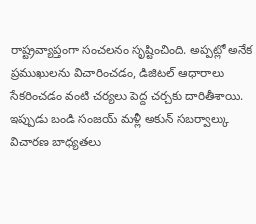రాష్ట్రవ్యాప్తంగా సంచలనం సృష్టించింది. అప్పట్లో అనేక ప్రముఖులను విచారించడం, డిజిటల్ ఆధారాలు సేకరించడం వంటి చర్యలు పెద్ద చర్చకు దారితీశాయి. ఇప్పుడు బండి సంజయ్ మళ్లీ అకున్ సబర్వాల్కు విచారణ బాధ్యతలు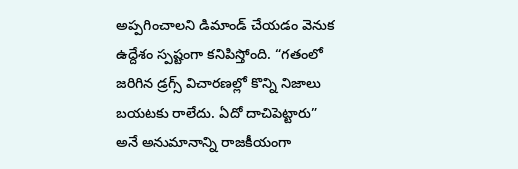అప్పగించాలని డిమాండ్ చేయడం వెనుక ఉద్దేశం స్పష్టంగా కనిపిస్తోంది. “గతంలో జరిగిన డ్రగ్స్ విచారణల్లో కొన్ని నిజాలు బయటకు రాలేదు. ఏదో దాచిపెట్టారు” అనే అనుమానాన్ని రాజకీయంగా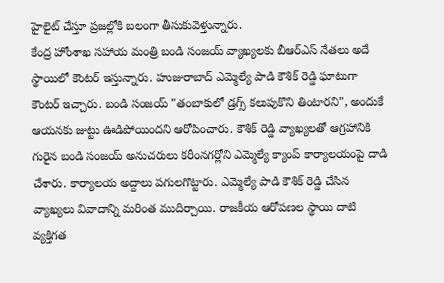హైలైట్ చేస్తూ ప్రజల్లోకి బలంగా తీసుకువెళ్తున్నారు.
కేంద్ర హోంశాఖ సహాయ మంత్రి బండి సంజయ్ వ్యాఖ్యలకు బీఆర్ఎస్ నేతలు అదే స్థాయిలో కౌంటర్ ఇస్తున్నారు. హుజురాబాద్ ఎమ్మెల్యే పాడి కౌశిక్ రెడ్డి ఘాటుగా కౌంటర్ ఇచ్చారు. బండి సంజయ్ "తంబాకులో డ్రగ్స్ కలుపుకొని తింటారని", అందుకే ఆయనకు జుట్టు ఊడిపోయిందని ఆరోపించారు. కౌశిక్ రెడ్డి వ్యాఖ్యలతో ఆగ్రహానికి గురైన బండి సంజయ్ అనుచరులు కరీంనగర్లోని ఎమ్మెల్యే క్యాంప్ కార్యాలయంపై దాడి చేశారు. కార్యాలయ అద్దాలు పగులగొట్టారు. ఎమ్మెల్యే పాడి కౌశిక్ రెడ్డి చేసిన వ్యాఖ్యలు వివాదాన్ని మరింత ముదిర్చాయి. రాజకీయ ఆరోపణల స్థాయి దాటి వ్యక్తిగత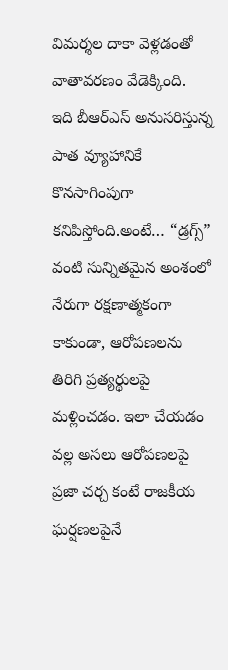విమర్శల దాకా వెళ్లడంతో వాతావరణం వేడెక్కింది.
ఇది బీఆర్ఎస్ అనుసరిస్తున్న పాత వ్యూహానికే కొనసాగింపుగా కనిపిస్తోంది.అంటే… “డ్రగ్స్” వంటి సున్నితమైన అంశంలో నేరుగా రక్షణాత్మకంగా కాకుండా, ఆరోపణలను తిరిగి ప్రత్యర్థులపై మళ్లించడం. ఇలా చేయడం వల్ల అసలు ఆరోపణలపై ప్రజా చర్చ కంటే రాజకీయ ఘర్షణలపైనే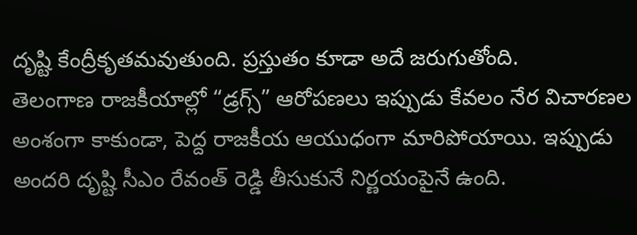దృష్టి కేంద్రీకృతమవుతుంది. ప్రస్తుతం కూడా అదే జరుగుతోంది.
తెలంగాణ రాజకీయాల్లో “డ్రగ్స్” ఆరోపణలు ఇప్పుడు కేవలం నేర విచారణల అంశంగా కాకుండా, పెద్ద రాజకీయ ఆయుధంగా మారిపోయాయి. ఇప్పుడు అందరి దృష్టి సీఎం రేవంత్ రెడ్డి తీసుకునే నిర్ణయంపైనే ఉంది.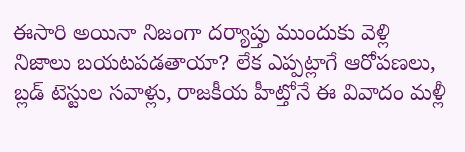ఈసారి అయినా నిజంగా దర్యాప్తు ముందుకు వెళ్లి నిజాలు బయటపడతాయా? లేక ఎప్పట్లాగే ఆరోపణలు, బ్లడ్ టెస్టుల సవాళ్లు, రాజకీయ హీట్తోనే ఈ వివాదం మళ్లీ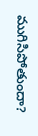ముగిసిపోతుందా?